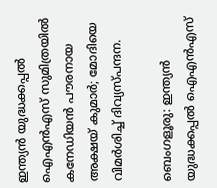ഇന്ത്യന്‍ യുദ്ധക്കപ്പല്‍ ഐഎൻഎസ് സുമിത്രയിൽ കനേഡിയന്‍ പൗരനായ അക്ഷയ് കുമാര്‍; മോദിയെ വിമർശിച്ച് ദിവ്യസ്പന്ദന.

ബെംഗളൂരു: ഇന്ത്യന്‍ യുദ്ധക്കപ്പല്‍ ഐഎൻഎസ്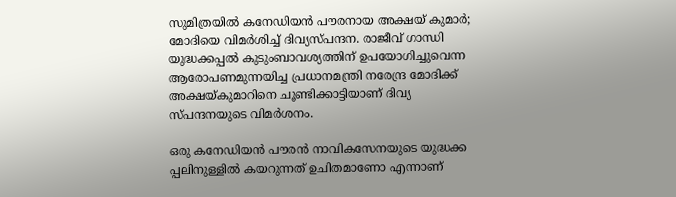സുമിത്രയിൽ കനേഡിയന്‍ പൗരനായ അക്ഷയ് കുമാര്‍; മോദിയെ വിമർശിച്ച് ദിവ്യസ്പന്ദന. രാജീവ് ഗാന്ധി യുദ്ധക്കപ്പൽ കുടുംബാവശ്യത്തിന് ഉപയോഗിച്ചുവെന്ന ആരോപണമുന്നയിച്ച പ്രധാനമന്ത്രി നരേന്ദ്ര മോദിക്ക് അക്ഷയ്കുമാറിനെ ചൂണ്ടിക്കാട്ടിയാണ് ദിവ്യ സ്പന്ദനയുടെ വിമർശനം.

ഒരു കനേഡിയൻ പൗരൻ നാവികസേനയുടെ യുദ്ധക്ക പ്പലിനുള്ളിൽ കയറുന്നത് ഉചിതമാണോ എന്നാണ്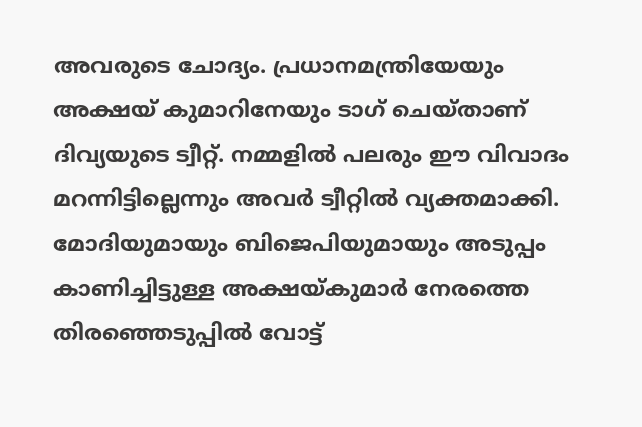അവരുടെ ചോദ്യം. പ്രധാനമന്ത്രിയേയും അക്ഷയ് കുമാറിനേയും ടാഗ് ചെയ്താണ് ദിവ്യയുടെ ട്വീറ്റ്. നമ്മളിൽ പലരും ഈ വിവാദം മറന്നിട്ടില്ലെന്നും അവർ ട്വീറ്റിൽ വ്യക്തമാക്കി. മോദിയുമായും ബിജെപിയുമായും അടുപ്പം കാണിച്ചിട്ടുള്ള അക്ഷയ്കുമാർ നേരത്തെ തിരഞ്ഞെടുപ്പിൽ വോട്ട്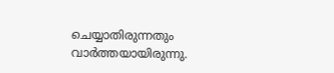ചെയ്യാതിരുന്നതും വാർത്തയായിരുന്നു.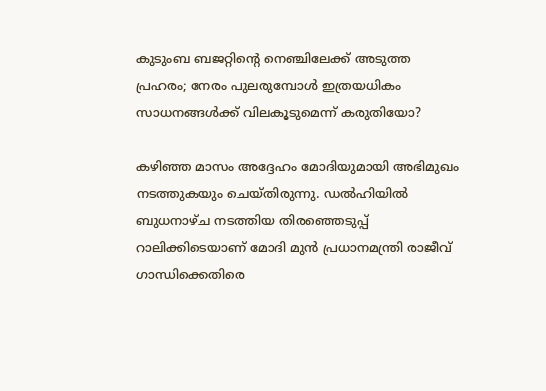കുടുംബ ബജറ്റിന്റെ നെഞ്ചിലേക്ക് അടുത്ത പ്രഹരം; നേരം പുലരുമ്പോൾ ഇത്രയധികം സാധനങ്ങൾക്ക് വിലകൂടുമെന്ന് കരുതിയോ?

കഴിഞ്ഞ മാസം അദ്ദേഹം മോദിയുമായി അഭിമുഖം നടത്തുകയും ചെയ്തിരുന്നു. ഡൽഹിയിൽ ബുധനാഴ്ച നടത്തിയ തിരഞ്ഞെടുപ്പ് റാലിക്കിടെയാണ് മോദി മുൻ പ്രധാനമന്ത്രി രാജീവ് ഗാന്ധിക്കെതിരെ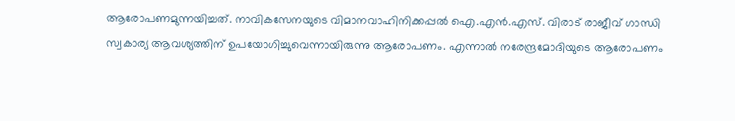ആരോപണമുന്നയിച്ചത്. നാവികസേനയുടെ വിമാനവാഹിനിക്കപ്പൽ ഐ.എൻ.എസ്. വിരാട് രാജീവ് ഗാന്ധി സ്വകാര്യ ആവശ്യത്തിന് ഉപയോഗിച്ചുവെന്നായിരുന്നു ആരോപണം. എന്നാൽ നരേന്ദ്രമോദിയുടെ ആരോപണം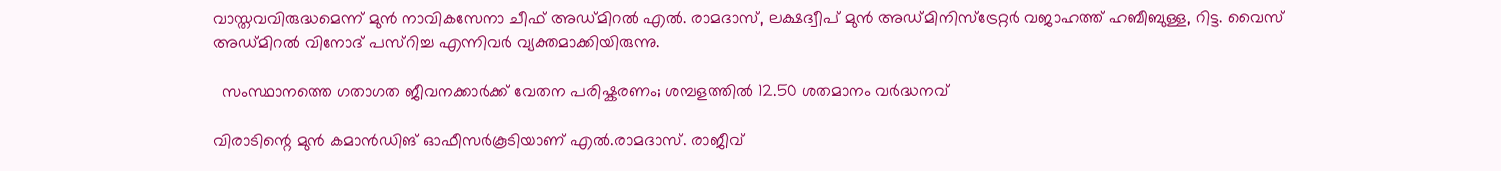വാസ്തവവിരുദ്ധമെന്ന് മുൻ നാവികസേനാ ചീഫ് അഡ്മിറൽ എൽ. രാമദാസ്, ലക്ഷദ്വീപ് മുൻ അഡ്മിനിസ്ട്രേറ്റർ വജാഹത്ത് ഹബീബുള്ള, റിട്ട. വൈസ് അഡ്മിറൽ വിനോദ് പസ്റിച്ച എന്നിവർ വ്യക്തമാക്കിയിരുന്നു.

  സംസ്ഥാനത്തെ ഗതാഗത ജീവനക്കാർക്ക് വേതന പരിഷ്കരണം; ശമ്പളത്തിൽ 12.50 ശതമാനം വർദ്ധനവ്

വിരാടിന്റെ മുൻ കമാൻഡിങ് ഓഫീസർകൂടിയാണ് എൽ.രാമദാസ്. രാജീവ്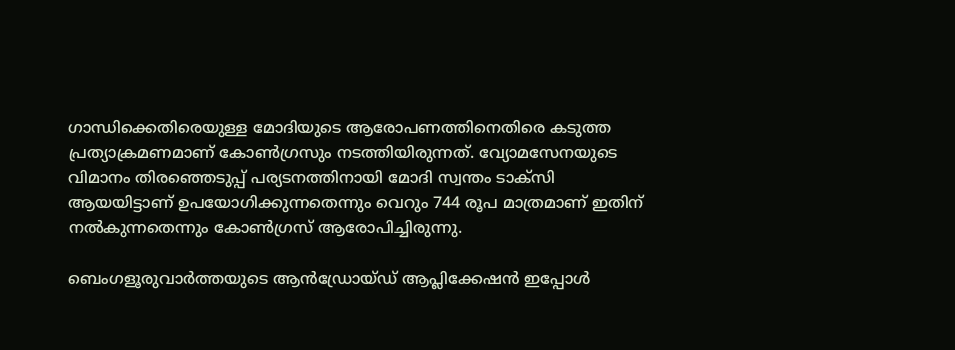ഗാന്ധിക്കെതിരെയുള്ള മോദിയുടെ ആരോപണത്തിനെതിരെ കടുത്ത പ്രത്യാക്രമണമാണ് കോൺഗ്രസും നടത്തിയിരുന്നത്. വ്യോമസേനയുടെ വിമാനം തിരഞ്ഞെടുപ്പ് പര്യടനത്തിനായി മോദി സ്വന്തം ടാക്സി ആയയിട്ടാണ് ഉപയോഗിക്കുന്നതെന്നും വെറും 744 രൂപ മാത്രമാണ് ഇതിന് നൽകുന്നതെന്നും കോൺഗ്രസ് ആരോപിച്ചിരുന്നു.

ബെംഗളൂരുവാർത്തയുടെ ആൻഡ്രോയ്ഡ് ആപ്ലിക്കേഷൻ ഇപ്പോൾ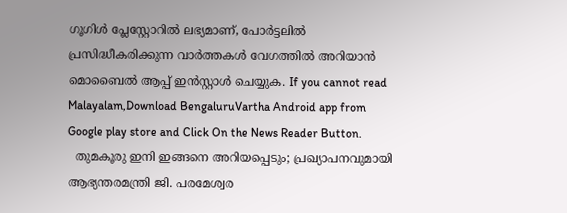ഗൂഗിൾ പ്ലേസ്റ്റോറിൽ ലഭ്യമാണ്, പോർട്ടലിൽ പ്രസിദ്ധീകരിക്കുന്ന വാർത്തകൾ വേഗത്തിൽ അറിയാൻ മൊബൈൽ ആപ്പ് ഇൻസ്റ്റാൾ ചെയ്യുക. If you cannot read Malayalam,Download BengaluruVartha Android app from Google play store and Click On the News Reader Button.
  തുമകൂരു ഇനി ഇങ്ങനെ അറിയപ്പെടും; പ്രഖ്യാപനവുമായി ആഭ്യന്തരമന്ത്രി ജി. പരമേശ്വര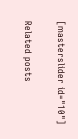[masterslider id="10"]

Related posts